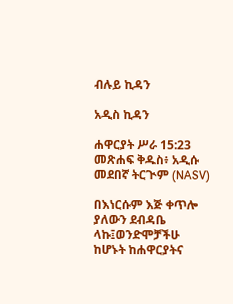ብሉይ ኪዳን

አዲስ ኪዳን

ሐዋርያት ሥራ 15:23 መጽሐፍ ቅዱስ፥ አዲሱ መደበኛ ትርጒም (NASV)

በእነርሱም እጅ ቀጥሎ ያለውን ደብዳቤ ላኩ፤ወንድሞቻችሁ ከሆኑት ከሐዋርያትና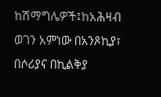ከሽማግሌዎች፤ከአሕዛብ ወገን አምነው በአንጾኪያ፣ በሶሪያና በኪልቅያ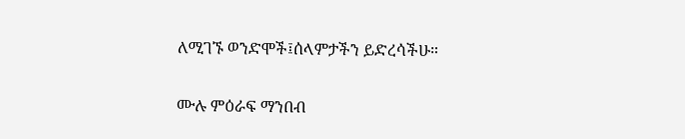ለሚገኙ ወንድሞች፤ሰላምታችን ይድረሳችሁ።

ሙሉ ምዕራፍ ማንበብ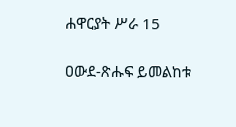ሐዋርያት ሥራ 15

ዐውደ-ጽሑፍ ይመልከቱ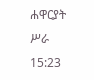ሐዋርያት ሥራ 15:23